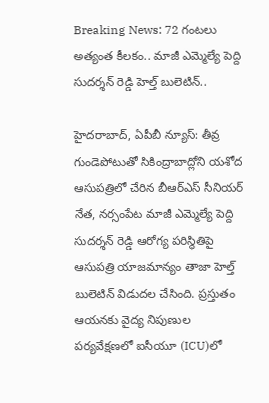Breaking News: 72 గంటలు అత్యంత కీలకం.. మాజీ ఎమ్మెల్యే పెద్ది సుదర్శన్ రెడ్డి హెల్త్ బులెటిన్..

హైదరాబాద్, ఏపీబీ న్యూస్: తీవ్ర గుండెపోటుతో సికింద్రాబాద్లోని యశోద ఆసుపత్రిలో చేరిన బీఆర్ఎస్ సీనియర్ నేత, నర్సంపేట మాజీ ఎమ్మెల్యే పెద్ది సుదర్శన్ రెడ్డి ఆరోగ్య పరిస్థితిపై ఆసుపత్రి యాజమాన్యం తాజా హెల్త్ బులెటిన్ విడుదల చేసింది. ప్రస్తుతం ఆయనకు వైద్య నిపుణుల పర్యవేక్షణలో ఐసీయూ (ICU)లో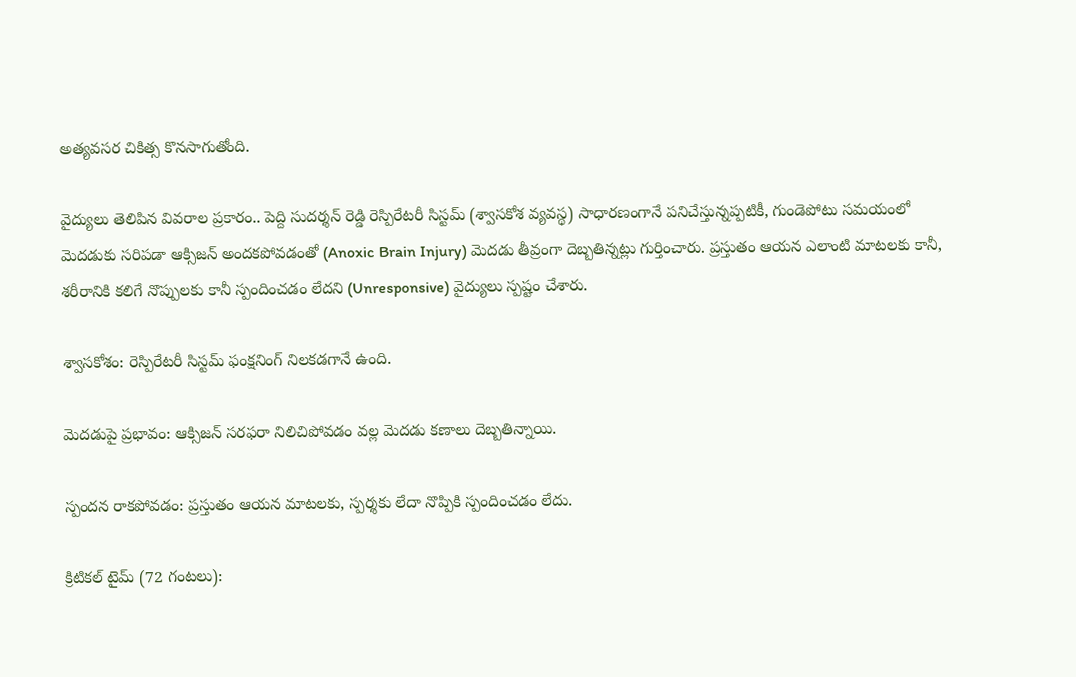అత్యవసర చికిత్స కొనసాగుతోంది.

వైద్యులు తెలిపిన వివరాల ప్రకారం.. పెద్ది సుదర్శన్ రెడ్డి రెస్పిరేటరీ సిస్టమ్ (శ్వాసకోశ వ్యవస్థ) సాధారణంగానే పనిచేస్తున్నప్పటికీ, గుండెపోటు సమయంలో మెదడుకు సరిపడా ఆక్సిజన్ అందకపోవడంతో (Anoxic Brain Injury) మెదడు తీవ్రంగా దెబ్బతిన్నట్లు గుర్తించారు. ప్రస్తుతం ఆయన ఎలాంటి మాటలకు కానీ, శరీరానికి కలిగే నొప్పులకు కానీ స్పందించడం లేదని (Unresponsive) వైద్యులు స్పష్టం చేశారు.

శ్వాసకోశం: రెస్పిరేటరీ సిస్టమ్ ఫంక్షనింగ్ నిలకడగానే ఉంది.

మెదడుపై ప్రభావం: ఆక్సిజన్ సరఫరా నిలిచిపోవడం వల్ల మెదడు కణాలు దెబ్బతిన్నాయి.

స్పందన రాకపోవడం: ప్రస్తుతం ఆయన మాటలకు, స్పర్శకు లేదా నొప్పికి స్పందించడం లేదు.

క్రిటికల్ టైమ్ (72 గంటలు):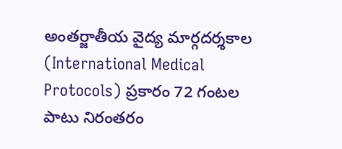అంతర్జాతీయ వైద్య మార్గదర్శకాల (International Medical Protocols) ప్రకారం 72 గంటల పాటు నిరంతరం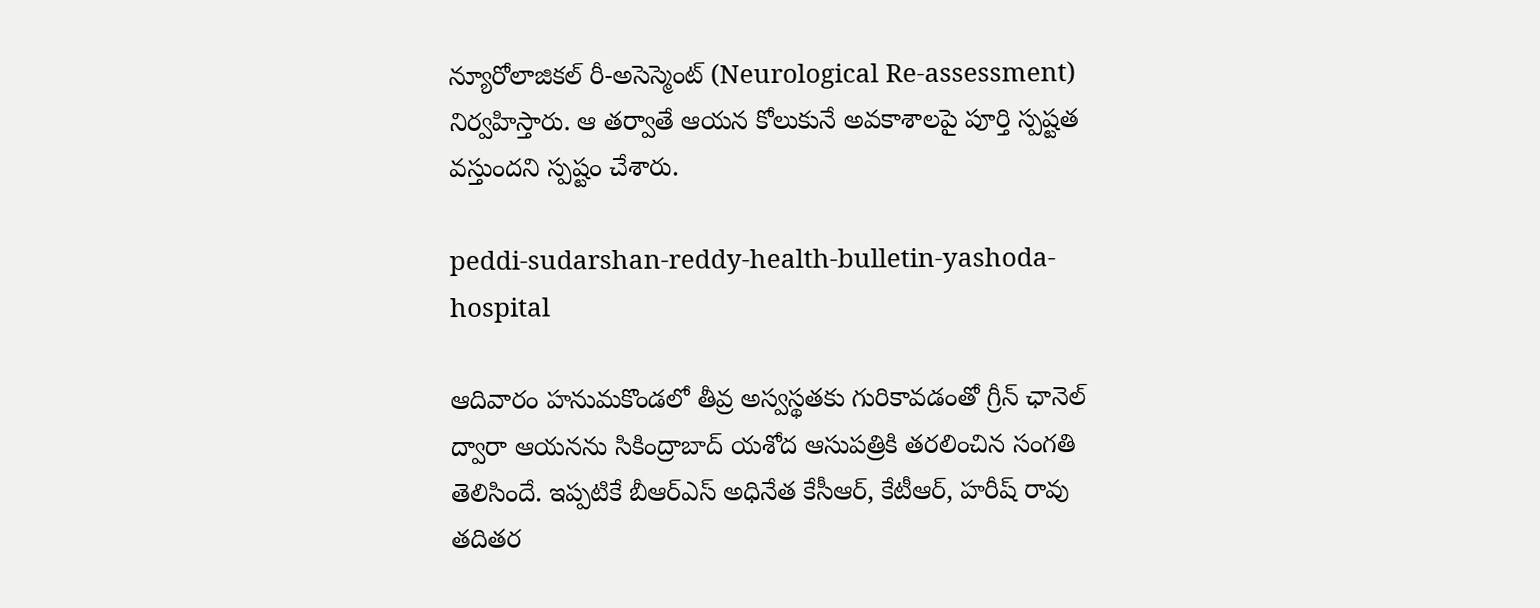న్యూరోలాజికల్ రీ-అసెస్మెంట్ (Neurological Re-assessment) నిర్వహిస్తారు. ఆ తర్వాతే ఆయన కోలుకునే అవకాశాలపై పూర్తి స్పష్టత వస్తుందని స్పష్టం చేశారు.

peddi-sudarshan-reddy-health-bulletin-yashoda-hospital

ఆదివారం హనుమకొండలో తీవ్ర అస్వస్థతకు గురికావడంతో గ్రీన్ ఛానెల్ ద్వారా ఆయనను సికింద్రాబాద్ యశోద ఆసుపత్రికి తరలించిన సంగతి తెలిసిందే. ఇప్పటికే బీఆర్ఎస్ అధినేత కేసీఆర్, కేటీఆర్, హరీష్ రావు తదితర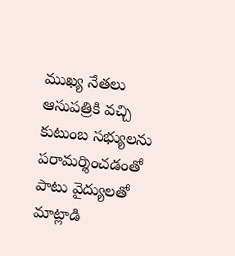ముఖ్య నేతలు ఆసుపత్రికి వచ్చి కుటుంబ సభ్యులను పరామర్శించడంతో పాటు వైద్యులతో మాట్లాడి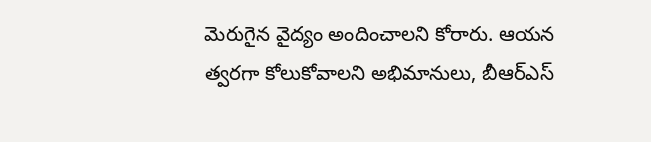మెరుగైన వైద్యం అందించాలని కోరారు. ఆయన త్వరగా కోలుకోవాలని అభిమానులు, బీఆర్ఎస్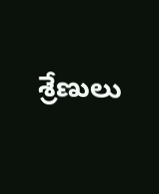శ్రేణులు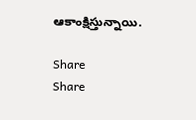ఆకాంక్షిస్తున్నాయి.

Share
Share